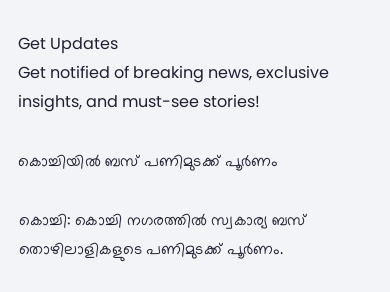Get Updates
Get notified of breaking news, exclusive insights, and must-see stories!

കൊച്ചിയില്‍ ബസ് പണിമുടക്ക് പൂര്‍ണം

കൊച്ചി: കൊച്ചി നഗരത്തില്‍ സ്വകാര്യ ബസ് തൊഴിലാളികളുടെ പണിമുടക്ക് പൂര്‍ണം.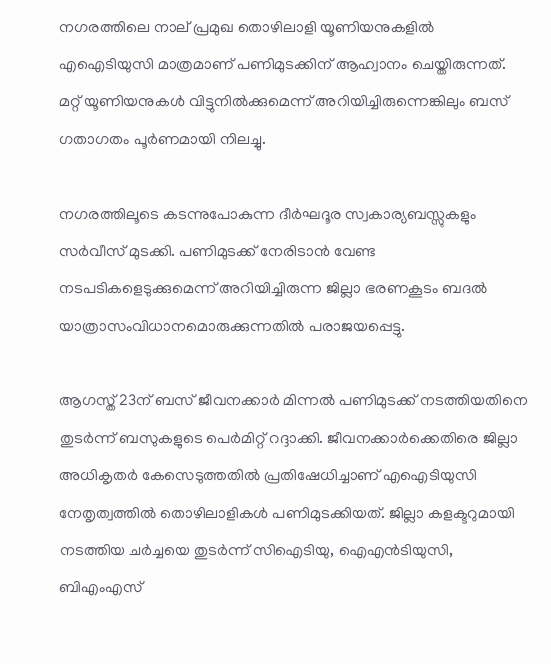നഗരത്തിലെ നാല് പ്രമുഖ തൊഴിലാളി യൂണിയനുകളില്‍ എഐടിയുസി മാത്രമാണ് പണിമുടക്കിന് ആഹ്വാനം ചെയ്തിരുന്നത്. മറ്റ് യൂണിയനുകള്‍ വിട്ടുനില്‍ക്കുമെന്ന് അറിയിച്ചിരുന്നെങ്കിലും ബസ് ഗതാഗതം പൂര്‍ണമായി നിലച്ചു.

നഗരത്തിലൂടെ കടന്നുപോകുന്ന ദീര്‍ഘദൂര സ്വകാര്യബസ്സുകളും സര്‍വീസ് മുടക്കി. പണിമുടക്ക് നേരിടാന്‍ വേണ്ട നടപടികളെടുക്കുമെന്ന് അറിയിച്ചിരുന്ന ജില്ലാ ഭരണകൂടം ബദല്‍ യാത്രാസംവിധാനമൊരുക്കുന്നതില്‍ പരാജയപ്പെട്ടു.

ആഗസ്ത് 23ന് ബസ് ജീവനക്കാര്‍ മിന്നല്‍ പണിമുടക്ക് നടത്തിയതിനെ തുടര്‍ന്ന് ബസുകളുടെ പെര്‍മിറ്റ് റദ്ദാക്കി. ജീവനക്കാര്‍ക്കെതിരെ ജില്ലാ അധികൃതര്‍ കേസെടുത്തതില്‍ പ്രതിഷേധിച്ചാണ് എഐടിയുസി നേതൃത്വത്തില്‍ തൊഴിലാളികള്‍ പണിമുടക്കിയത്. ജില്ലാ കളക്ടറുമായി നടത്തിയ ചര്‍ച്ചയെ തുടര്‍ന്ന് സിഐടിയു, ഐഎന്‍ടിയുസി, ബിഎംഎസ്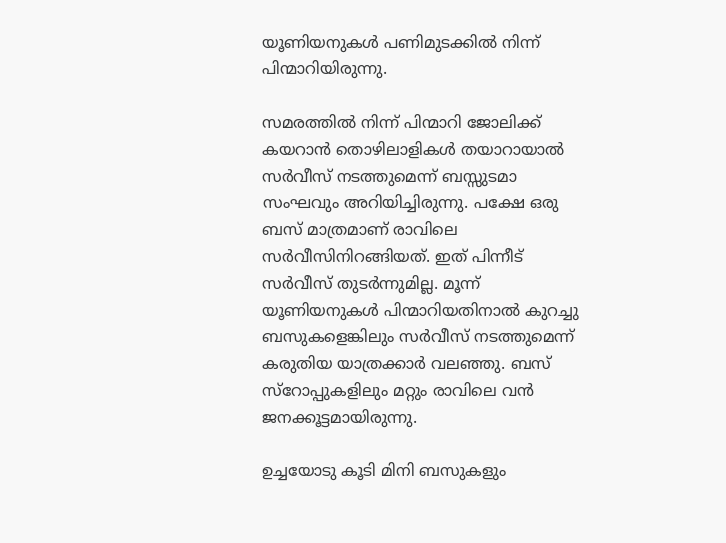യൂണിയനുകള്‍ പണിമുടക്കില്‍ നിന്ന് പിന്മാറിയിരുന്നു.

സമരത്തില്‍ നിന്ന് പിന്മാറി ജോലിക്ക് കയറാന്‍ തൊഴിലാളികള്‍ തയാറായാല്‍ സര്‍വീസ് നടത്തുമെന്ന് ബസ്സുടമാ സംഘവും അറിയിച്ചിരുന്നു. പക്ഷേ ഒരു ബസ് മാത്രമാണ് രാവിലെ സര്‍വീസിനിറങ്ങിയത്. ഇത് പിന്നീട് സര്‍വീസ് തുടര്‍ന്നുമില്ല. മൂന്ന് യൂണിയനുകള്‍ പിന്മാറിയതിനാല്‍ കുറച്ചു ബസുകളെങ്കിലും സര്‍വീസ് നടത്തുമെന്ന് കരുതിയ യാത്രക്കാര്‍ വലഞ്ഞു. ബസ് സ്റോപ്പുകളിലും മറ്റും രാവിലെ വന്‍ ജനക്കൂട്ടമായിരുന്നു.

ഉച്ചയോടു കൂടി മിനി ബസുകളും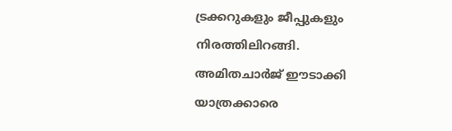ട്രക്കറുകളും ജീപ്പുകളും നിരത്തിലിറങ്ങി. അമിതചാര്‍ജ് ഈടാക്കി യാത്രക്കാരെ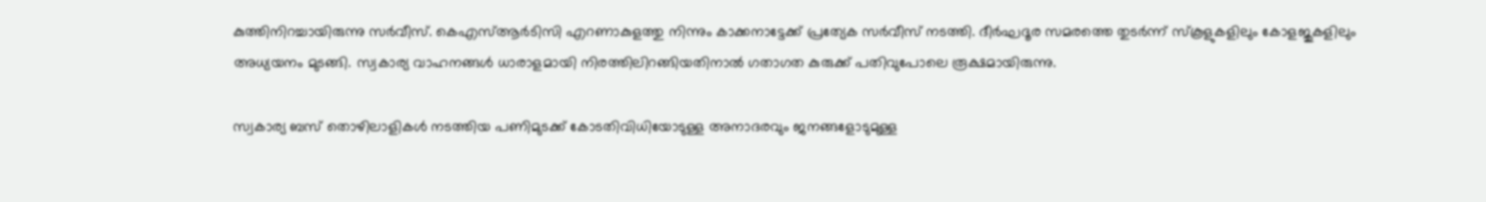കുത്തിനിറച്ചായിരുന്നു സര്‍വീസ്. കെഎസ്ആര്‍ടിസി എറണാകുളത്തു നിന്നും കാക്കനാട്ടേക്ക് പ്രത്യേക സര്‍വീസ് നടത്തി. ദീര്‍ഘദൂര സമരത്തെ തുടര്‍ന്ന് സ്കൂളുകളിലും കോളജുകളിലും അധ്യയനം മുടങ്ങി. സ്വകാര്യ വാഹനങ്ങള്‍ ധാരാളമായി നിരത്തിലിറങ്ങിയതിനാല്‍ ഗതാഗത കുരുക്ക് പതിവുപോലെ രൂക്ഷമായിരുന്നു.

സ്വകാര്യ ബസ് തൊഴിലാളികള്‍ നടത്തിയ പണിമുടക്ക് കോടതിവിധിയോടുള്ള അനാദരവും ജനങ്ങളോടുമുള്ള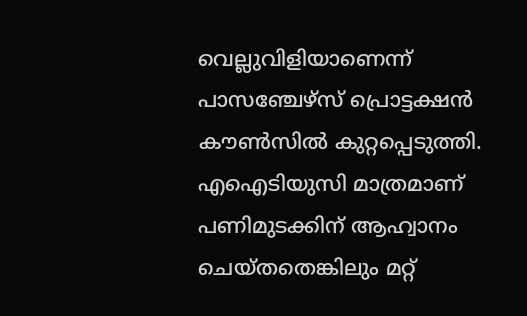വെല്ലുവിളിയാണെന്ന് പാസഞ്ചേഴ്സ് പ്രൊട്ടക്ഷന്‍ കൗണ്‍സില്‍ കുറ്റപ്പെടുത്തി. എഐടിയുസി മാത്രമാണ് പണിമുടക്കിന് ആഹ്വാനം ചെയ്തതെങ്കിലും മറ്റ്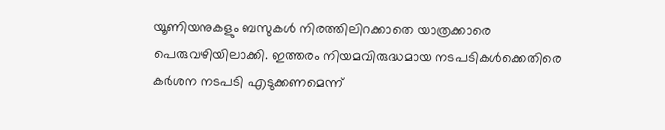യൂണിയനുകളും ബസുകള്‍ നിരത്തിലിറക്കാതെ യാത്രക്കാരെ പെരുവഴിയിലാക്കി. ഇത്തരം നിയമവിരുദ്ധമായ നടപടികള്‍ക്കെതിരെ കര്‍ശന നടപടി എടുക്കണമെന്ന്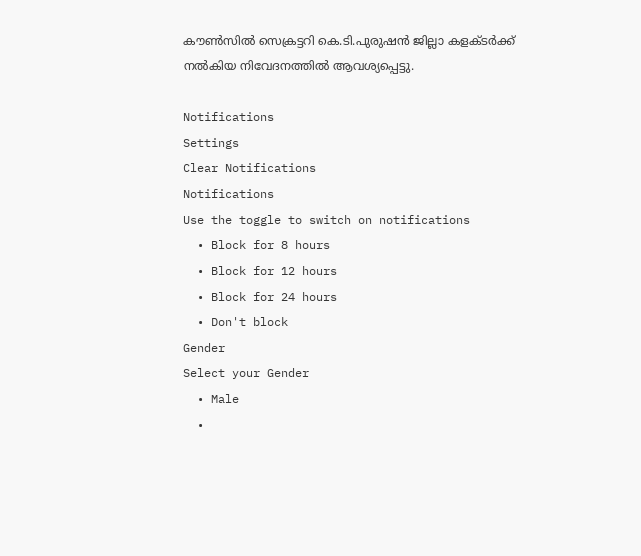കൗണ്‍സില്‍ സെക്രട്ടറി കെ.ടി.പുരുഷന്‍ ജില്ലാ കളക്ടര്‍ക്ക് നല്‍കിയ നിവേദനത്തില്‍ ആവശ്യപ്പെട്ടു.

Notifications
Settings
Clear Notifications
Notifications
Use the toggle to switch on notifications
  • Block for 8 hours
  • Block for 12 hours
  • Block for 24 hours
  • Don't block
Gender
Select your Gender
  • Male
  •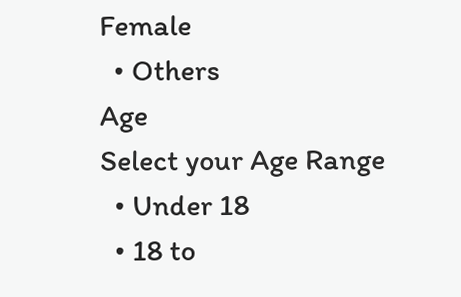Female
  • Others
Age
Select your Age Range
  • Under 18
  • 18 to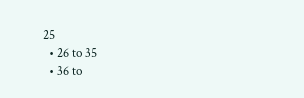25
  • 26 to 35
  • 36 to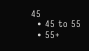45
  • 45 to 55
  • 55+